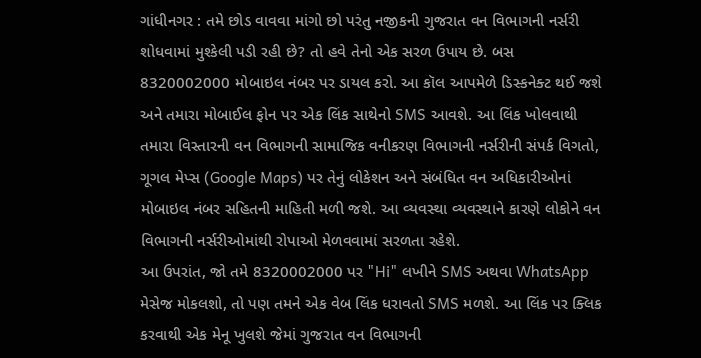ગાંધીનગર : તમે છોડ વાવવા માંગો છો પરંતુ નજીકની ગુજરાત વન વિભાગની નર્સરી શોધવામાં મુશ્કેલી પડી રહી છે? તો હવે તેનો એક સરળ ઉપાય છે. બસ 8320002000 મોબાઇલ નંબર પર ડાયલ કરો. આ કૉલ આપમેળે ડિસ્કનેક્ટ થઈ જશે અને તમારા મોબાઈલ ફોન પર એક લિંક સાથેનો SMS આવશે. આ લિંક ખોલવાથી તમારા વિસ્તારની વન વિભાગની સામાજિક વનીકરણ વિભાગની નર્સરીની સંપર્ક વિગતો, ગૂગલ મેપ્સ (Google Maps) પર તેનું લોકેશન અને સંબંધિત વન અધિકારીઓનાં મોબાઇલ નંબર સહિતની માહિતી મળી જશે. આ વ્યવસ્થા વ્યવસ્થાને કારણે લોકોને વન વિભાગની નર્સરીઓમાંથી રોપાઓ મેળવવામાં સરળતા રહેશે.
આ ઉપરાંત, જો તમે 8320002000 પર "Hi" લખીને SMS અથવા WhatsApp મેસેજ મોકલશો, તો પણ તમને એક વેબ લિંક ધરાવતો SMS મળશે. આ લિંક પર ક્લિક કરવાથી એક મેનૂ ખુલશે જેમાં ગુજરાત વન વિભાગની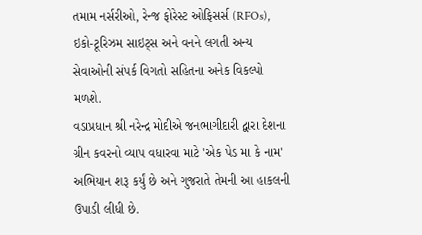તમામ નર્સરીઓ, રેન્જ ફોરેસ્ટ ઓફિસર્સ (RFOs), ઇકો-ટૂરિઝમ સાઇટ્સ અને વનને લગતી અન્ય સેવાઓની સંપર્ક વિગતો સહિતના અનેક વિકલ્પો મળશે.
વડાપ્રધાન શ્રી નરેન્દ્ર મોદીએ જનભાગીદારી દ્વારા દેશના ગ્રીન કવરનો વ્યાપ વધારવા માટે 'એક પેડ મા કે નામ' અભિયાન શરૂ કર્યું છે અને ગુજરાતે તેમની આ હાકલની ઉપાડી લીધી છે.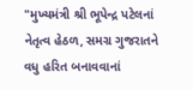"મુખ્યમંત્રી શ્રી ભૂપેન્દ્ર પટેલનાં નેતૃત્વ હેઠળ, સમગ્ર ગુજરાતને વધુ હરિત બનાવવાનાં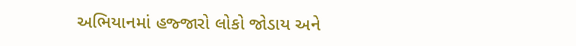અભિયાનમાં હજ્જારો લોકો જોડાય અને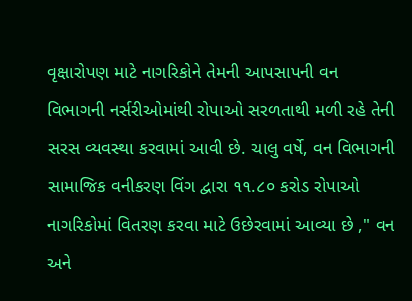વૃક્ષારોપણ માટે નાગરિકોને તેમની આપસાપની વન વિભાગની નર્સરીઓમાંથી રોપાઓ સરળતાથી મળી રહે તેની સરસ વ્યવસ્થા કરવામાં આવી છે. ચાલુ વર્ષે, વન વિભાગની સામાજિક વનીકરણ વિંગ દ્વારા ૧૧.૮૦ કરોડ રોપાઓ નાગરિકોમાં વિતરણ કરવા માટે ઉછેરવામાં આવ્યા છે ," વન અને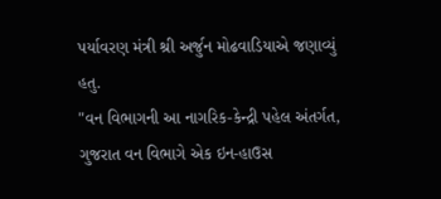પર્યાવરણ મંત્રી શ્રી અર્જુન મોઢવાડિયાએ જણાવ્યું હતુ.
"વન વિભાગની આ નાગરિક-કેન્દ્રી પહેલ અંતર્ગત, ગુજરાત વન વિભાગે એક ઇન-હાઉસ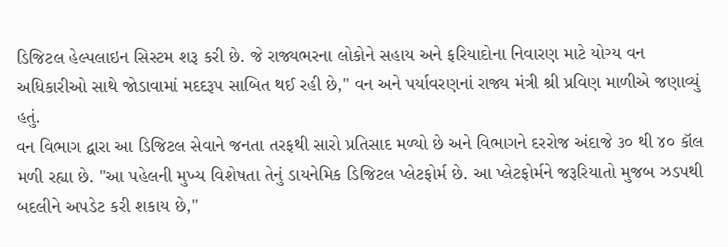ડિજિટલ હેલ્પલાઇન સિસ્ટમ શરૂ કરી છે. જે રાજ્યભરના લોકોને સહાય અને ફરિયાદોના નિવારણ માટે યોગ્ય વન અધિકારીઓ સાથે જોડાવામાં મદદરૂપ સાબિત થઈ રહી છે," વન અને પર્યાવરણનાં રાજ્ય મંત્રી શ્રી પ્રવિણ માળીએ જણાવ્યું હતું.
વન વિભાગ દ્વારા આ ડિજિટલ સેવાને જનતા તરફથી સારો પ્રતિસાદ મળ્યો છે અને વિભાગને દરરોજ અંદાજે ૩૦ થી ૪૦ કૉલ મળી રહ્યા છે. "આ પહેલની મુખ્ય વિશેષતા તેનું ડાયનેમિક ડિજિટલ પ્લેટફોર્મ છે. આ પ્લેટફોર્મને જરૂરિયાતો મુજબ ઝડપથી બદલીને અપડેટ કરી શકાય છે,"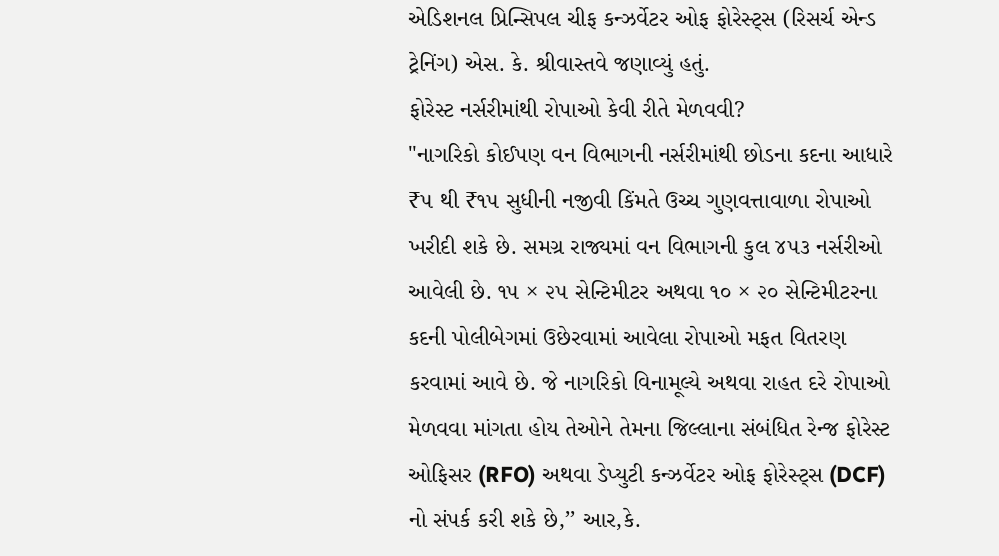એડિશનલ પ્રિન્સિપલ ચીફ કન્ઝર્વેટર ઓફ ફોરેસ્ટ્સ (રિસર્ચ એન્ડ ટ્રેનિંગ) એસ. કે. શ્રીવાસ્તવે જણાવ્યું હતું.
ફોરેસ્ટ નર્સરીમાંથી રોપાઓ કેવી રીતે મેળવવી?
"નાગરિકો કોઈપણ વન વિભાગની નર્સરીમાંથી છોડના કદના આધારે ₹૫ થી ₹૧૫ સુધીની નજીવી કિંમતે ઉચ્ચ ગુણવત્તાવાળા રોપાઓ ખરીદી શકે છે. સમગ્ર રાજ્યમાં વન વિભાગની કુલ ૪૫૩ નર્સરીઓ આવેલી છે. ૧૫ × ૨૫ સેન્ટિમીટર અથવા ૧૦ × ૨૦ સેન્ટિમીટરના કદની પોલીબેગમાં ઉછેરવામાં આવેલા રોપાઓ મફત વિતરણ કરવામાં આવે છે. જે નાગરિકો વિનામૂલ્યે અથવા રાહત દરે રોપાઓ મેળવવા માંગતા હોય તેઓને તેમના જિલ્લાના સંબંધિત રેન્જ ફોરેસ્ટ ઓફિસર (RFO) અથવા ડેપ્યુટી કન્ઝર્વેટર ઓફ ફોરેસ્ટ્સ (DCF) નો સંપર્ક કરી શકે છે,’’ આર,કે.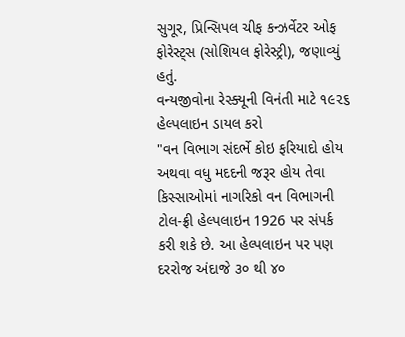સુગૂર, પ્રિન્સિપલ ચીફ કન્ઝર્વેટર ઓફ ફોરેસ્ટ્સ (સોશિયલ ફોરેસ્ટ્રી), જણાવ્યું હતું.
વન્યજીવોના રેસ્ક્યૂની વિનંતી માટે ૧૯૨૬ હેલ્પલાઇન ડાયલ કરો
"વન વિભાગ સંદર્ભે કોઇ ફરિયાદો હોય અથવા વધુ મદદની જરૂર હોય તેવા કિસ્સાઓમાં નાગરિકો વન વિભાગની ટોલ-ફ્રી હેલ્પલાઇન 1926 પર સંપર્ક કરી શકે છે. આ હેલ્પલાઇન પર પણ દરરોજ અંદાજે ૩૦ થી ૪૦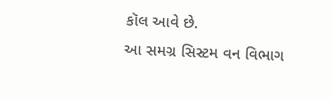કૉલ આવે છે.
આ સમગ્ર સિસ્ટમ વન વિભાગ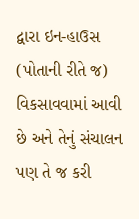દ્વારા ઇન-હાઉસ (પોતાની રીતે જ) વિકસાવવામાં આવી છે અને તેનું સંચાલન પણ તે જ કરી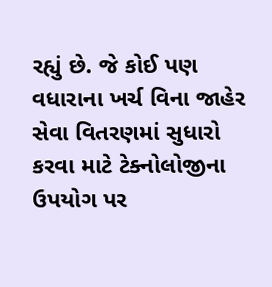રહ્યું છે. જે કોઈ પણ વધારાના ખર્ચ વિના જાહેર સેવા વિતરણમાં સુધારો કરવા માટે ટેક્નોલોજીના ઉપયોગ પર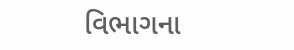વિભાગના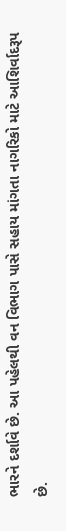ભારને દર્શાવે છે. આ પહેલથી વન વિભાગ પાસે સહાય માંગતા નાગરિકો માટે આશિર્વાદરૂપ છે.